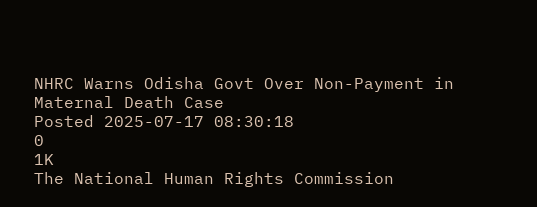NHRC Warns Odisha Govt Over Non-Payment in Maternal Death Case
Posted 2025-07-17 08:30:18
0
1K
The National Human Rights Commission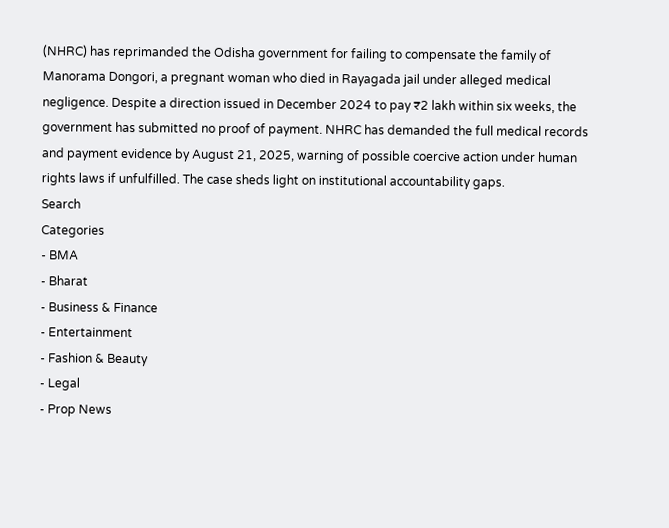(NHRC) has reprimanded the Odisha government for failing to compensate the family of Manorama Dongori, a pregnant woman who died in Rayagada jail under alleged medical negligence. Despite a direction issued in December 2024 to pay ₹2 lakh within six weeks, the government has submitted no proof of payment. NHRC has demanded the full medical records and payment evidence by August 21, 2025, warning of possible coercive action under human rights laws if unfulfilled. The case sheds light on institutional accountability gaps.
Search
Categories
- BMA
- Bharat
- Business & Finance
- Entertainment
- Fashion & Beauty
- Legal
- Prop News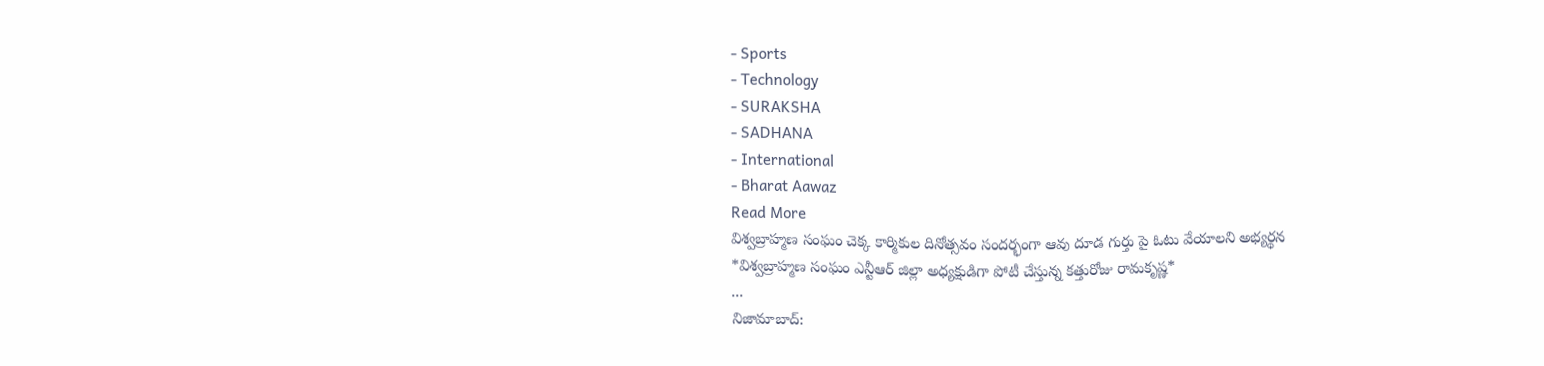- Sports
- Technology
- SURAKSHA
- SADHANA
- International
- Bharat Aawaz
Read More
విశ్వబ్రాహ్మణ సంఘం చెక్క కార్మికుల దినోత్సవం సందర్భంగా ఆవు దూడ గుర్తు పై ఓటు వేయాలని అభ్యర్థన
*విశ్వబ్రాహ్మణ సంఘం ఎన్టీఆర్ జిల్లా అధ్యక్షుడిగా పోటీ చేస్తున్న కత్తురోజు రామకృష్ణ*
...
నిజామాబాద్: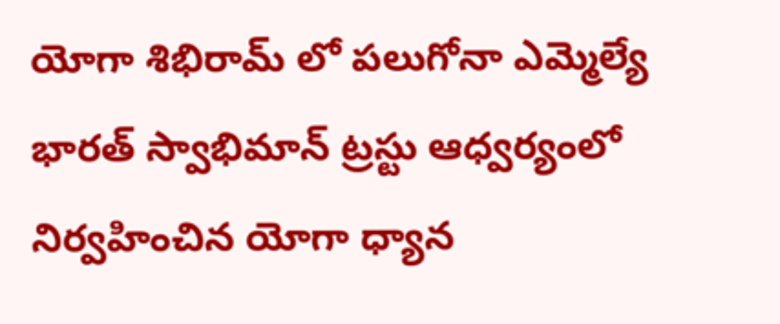యోగా శిభిరామ్ లో పలుగోనా ఎమ్మెల్యే
భారత్ స్వాభిమాన్ ట్రస్టు ఆధ్వర్యంలో నిర్వహించిన యోగా ధ్యాన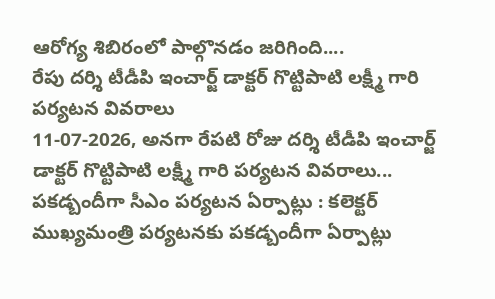ఆరోగ్య శిబిరంలో పాల్గొనడం జరిగింది....
రేపు దర్శి టీడీపి ఇంచార్జ్ డాక్టర్ గొట్టిపాటి లక్ష్మీ గారి పర్యటన వివరాలు
11-07-2026, అనగా రేపటి రోజు దర్శి టీడీపి ఇంచార్జ్ డాక్టర్ గొట్టిపాటి లక్ష్మీ గారి పర్యటన వివరాలు...
పకడ్బందీగా సీఎం పర్యటన ఏర్పాట్లు : కలెక్టర్
ముఖ్యమంత్రి పర్యటనకు పకడ్బందీగా ఏర్పాట్లు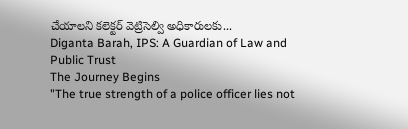చేయాలని కలెక్టర్ వెట్రిసెల్వి అధికారులకు...
Diganta Barah, IPS: A Guardian of Law and Public Trust
The Journey Begins
"The true strength of a police officer lies not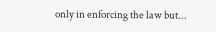only in enforcing the law but...